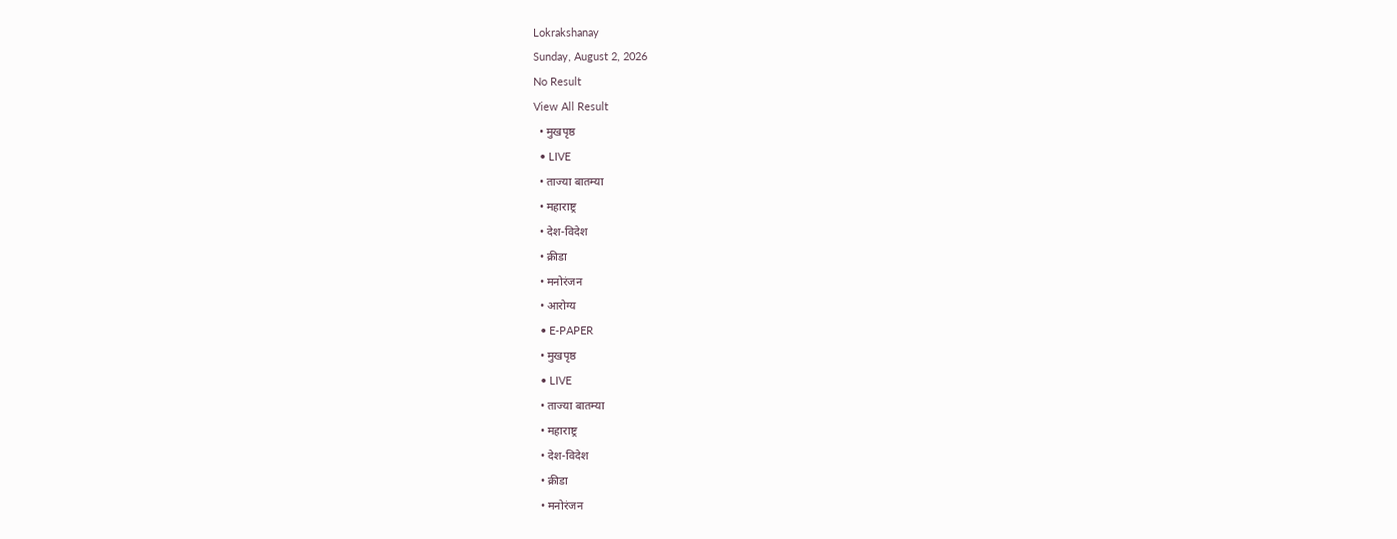Lokrakshanay
Sunday, August 2, 2026
No Result
View All Result
  • मुखपृष्ठ
  • LIVE
  • ताज्या बातम्या
  • महाराष्ट्र
  • देश-विदेश
  • क्रीडा
  • मनोरंजन
  • आरोग्य
  • E-PAPER
  • मुखपृष्ठ
  • LIVE
  • ताज्या बातम्या
  • महाराष्ट्र
  • देश-विदेश
  • क्रीडा
  • मनोरंजन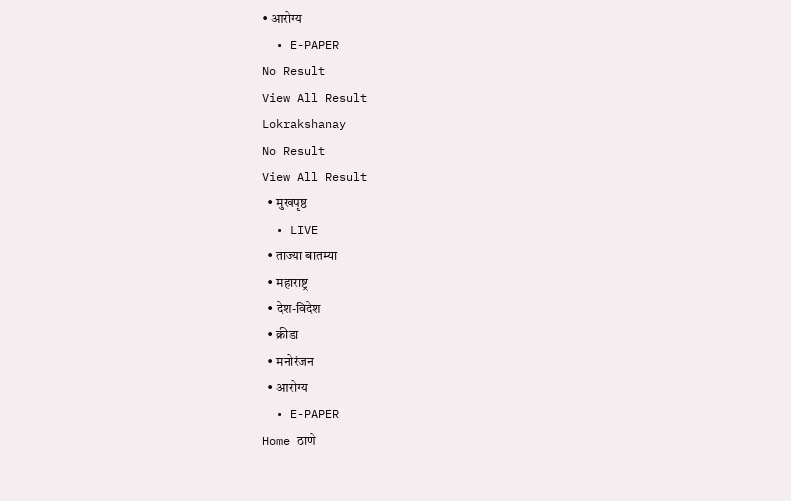• आरोग्य
  • E-PAPER
No Result
View All Result
Lokrakshanay
No Result
View All Result
  • मुखपृष्ठ
  • LIVE
  • ताज्या बातम्या
  • महाराष्ट्र
  • देश-विदेश
  • क्रीडा
  • मनोरंजन
  • आरोग्य
  • E-PAPER
Home ठाणे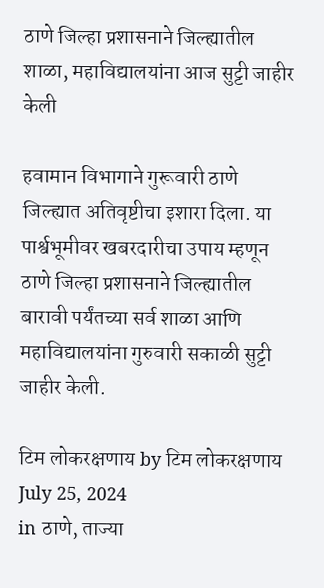ठाणे जिल्हा प्रशासनाने जिल्ह्यातील शाळा, महाविद्यालयांना आज सुट्टी जाहीर केली

हवामान विभागाने गुरूवारी ठाणे जिल्ह्यात अतिवृष्टीचा इशारा दिला. या पार्श्वभूमीवर खबरदारीचा उपाय म्हणून ठाणे जिल्हा प्रशासनाने जिल्ह्यातील बारावी पर्यंतच्या सर्व शाळा आणि महाविद्यालयांना गुरुवारी सकाळी सुट्टी जाहीर केली.

टिम लोकरक्षणाय by टिम लोकरक्षणाय
July 25, 2024
in ठाणे, ताज्या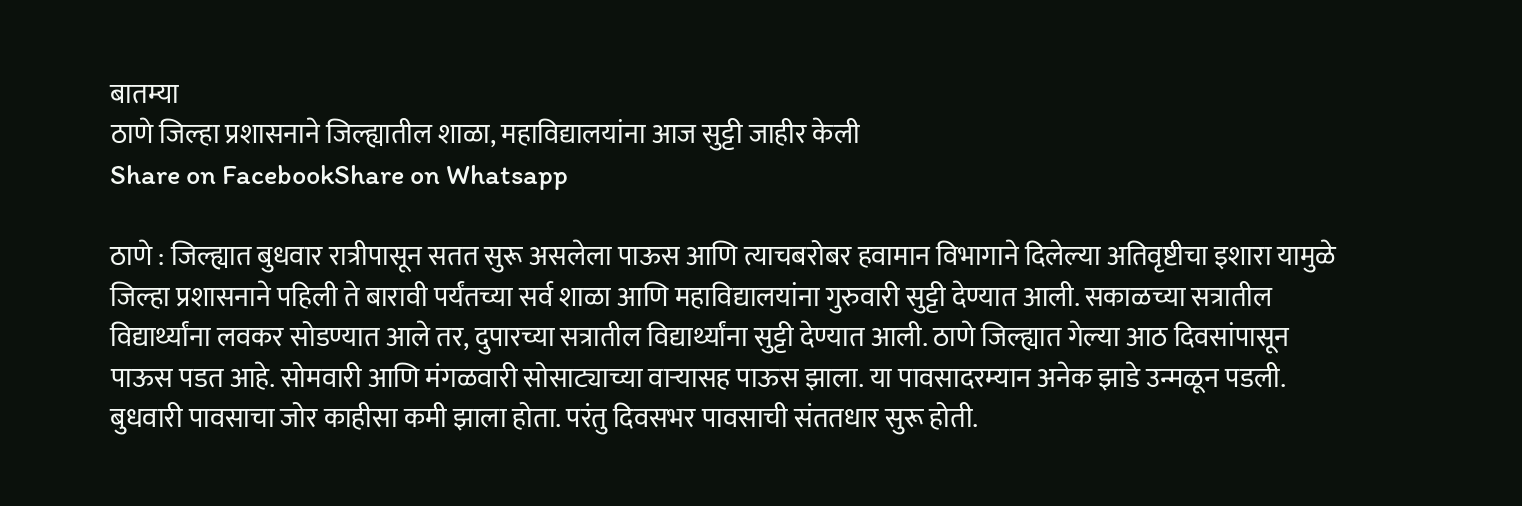बातम्या
ठाणे जिल्हा प्रशासनाने जिल्ह्यातील शाळा, महाविद्यालयांना आज सुट्टी जाहीर केली
Share on FacebookShare on Whatsapp

ठाणे : जिल्ह्यात बुधवार रात्रीपासून सतत सुरू असलेला पाऊस आणि त्याचबरोबर हवामान विभागाने दिलेल्या अतिवृष्टीचा इशारा यामुळे जिल्हा प्रशासनाने पहिली ते बारावी पर्यंतच्या सर्व शाळा आणि महाविद्यालयांना गुरुवारी सुट्टी देण्यात आली. सकाळच्या सत्रातील विद्यार्थ्यांना लवकर सोडण्यात आले तर, दुपारच्या सत्रातील विद्यार्थ्यांना सुट्टी देण्यात आली. ठाणे जिल्ह्यात गेल्या आठ दिवसांपासून पाऊस पडत आहे. सोमवारी आणि मंगळवारी सोसाट्याच्या वाऱ्यासह पाऊस झाला. या पावसादरम्यान अनेक झाडे उन्मळून पडली. बुधवारी पावसाचा जोर काहीसा कमी झाला होता. परंतु दिवसभर पावसाची संततधार सुरू होती.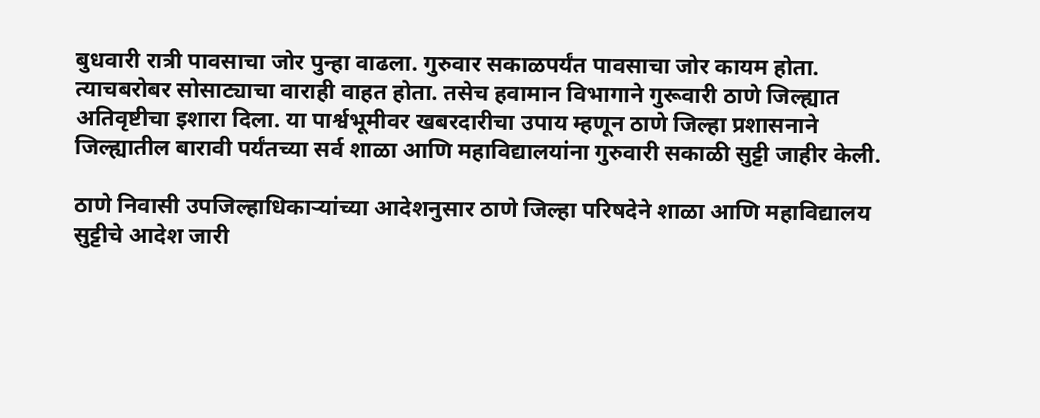बुधवारी रात्री पावसाचा जोर पुन्हा वाढला. गुरुवार सकाळपर्यंत पावसाचा जोर कायम होता. त्याचबरोबर सोसाट्याचा वाराही वाहत होता. तसेच हवामान विभागाने गुरूवारी ठाणे जिल्ह्यात अतिवृष्टीचा इशारा दिला. या पार्श्वभूमीवर खबरदारीचा उपाय म्हणून ठाणे जिल्हा प्रशासनाने जिल्ह्यातील बारावी पर्यंतच्या सर्व शाळा आणि महाविद्यालयांना गुरुवारी सकाळी सुट्टी जाहीर केली.

ठाणे निवासी उपजिल्हाधिकाऱ्यांच्या आदेशनुसार ठाणे जिल्हा परिषदेने शाळा आणि महाविद्यालय सुट्टीचे आदेश जारी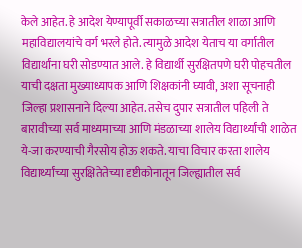केले आहेत. हे आदेश येण्यापूर्वी सकाळच्या सत्रातील शाळा आणि महाविद्यालयांचे वर्ग भरले होते. त्यामुळे आदेश येताच या वर्गातील विद्यार्थांना घरी सोडण्यात आले. हे विद्यार्थी सुरक्षितपणे घरी पोहचतील याची दक्षता मुख्याध्यापक आणि शिक्षकांनी घ्यावी, अशा सूचनाही जिल्हा प्रशासनाने दिल्या आहेत. तसेच दुपार सत्रातील पहिली ते बारावीच्या सर्व माध्यमाच्या आणि मंडळाच्या शालेय विद्यार्थ्यांची शाळेत ये-जा करण्याची गैरसोय होऊ शकते. याचा विचार करता शालेय विद्यार्थ्यांच्या सुरक्षितेतेच्या दृष्टीकोनातून जिल्ह्यातील सर्व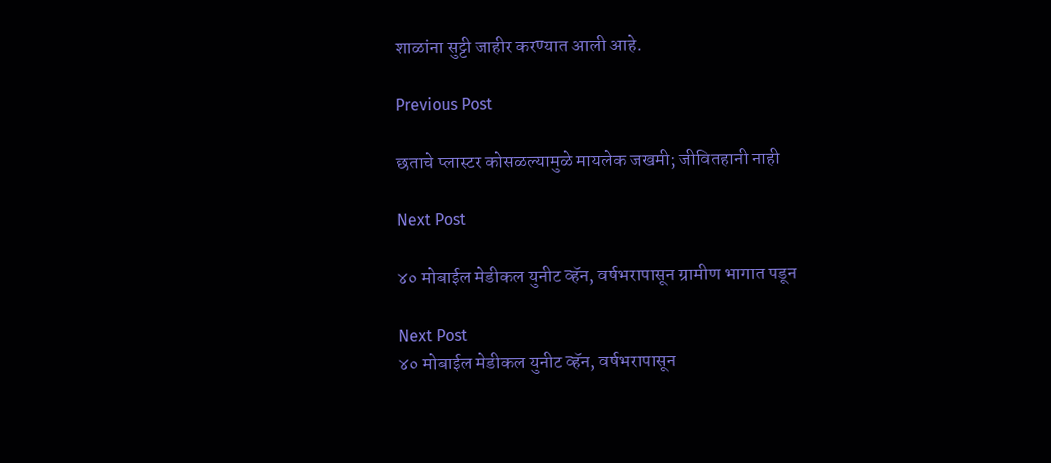शाळांना सुट्टी जाहीर करण्यात आली आहे.

Previous Post

छताचे प्लास्टर कोसळल्यामुळे मायलेक जखमी; जीवितहानी नाही

Next Post

४० मोबाईल मेडीकल युनीट व्हॅन, वर्षभरापासून ग्रामीण भागात पडून

Next Post
४० मोबाईल मेडीकल युनीट व्हॅन, वर्षभरापासून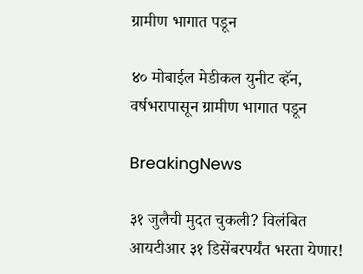ग्रामीण भागात पडून

४० मोबाईल मेडीकल युनीट व्हॅन, वर्षभरापासून ग्रामीण भागात पडून

BreakingNews

३१ जुलैची मुदत चुकली? विलंबित आयटीआर ३१ डिसेंबरपर्यंत भरता येणार!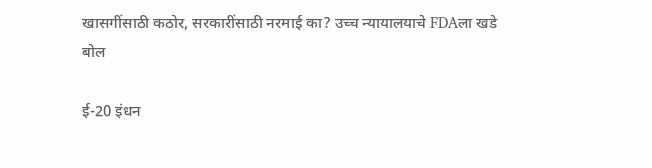खासगींसाठी कठोर, सरकारींसाठी नरमाई का? उच्च न्यायालयाचे FDAला खडे बोल

ई-20 इंधन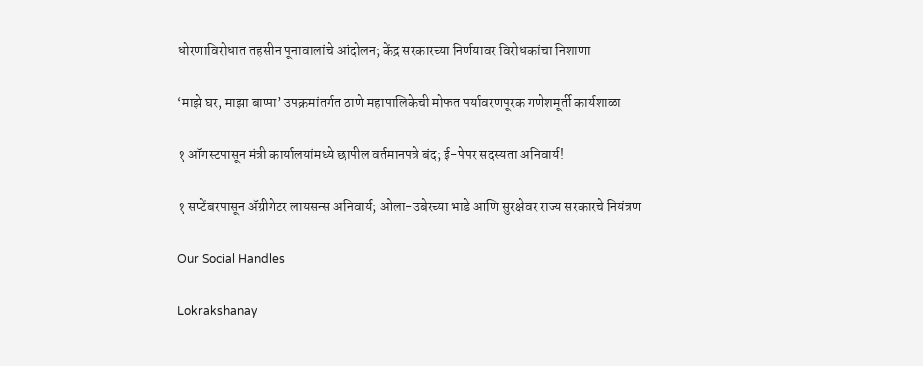धोरणाविरोधात तहसीन पूनावालांचे आंदोलन; केंद्र सरकारच्या निर्णयावर विरोधकांचा निशाणा

‘माझे घर, माझा बाप्पा’ उपक्रमांतर्गत ठाणे महापालिकेची मोफत पर्यावरणपूरक गणेशमूर्ती कार्यशाळा

१ ऑगस्टपासून मंत्री कार्यालयांमध्ये छापील वर्तमानपत्रे बंद; ई-पेपर सदस्यता अनिवार्य!

१ सप्टेंबरपासून ॲग्रीगेटर लायसन्स अनिवार्य; ओला-उबेरच्या भाडे आणि सुरक्षेवर राज्य सरकारचे नियंत्रण

Our Social Handles

Lokrakshanay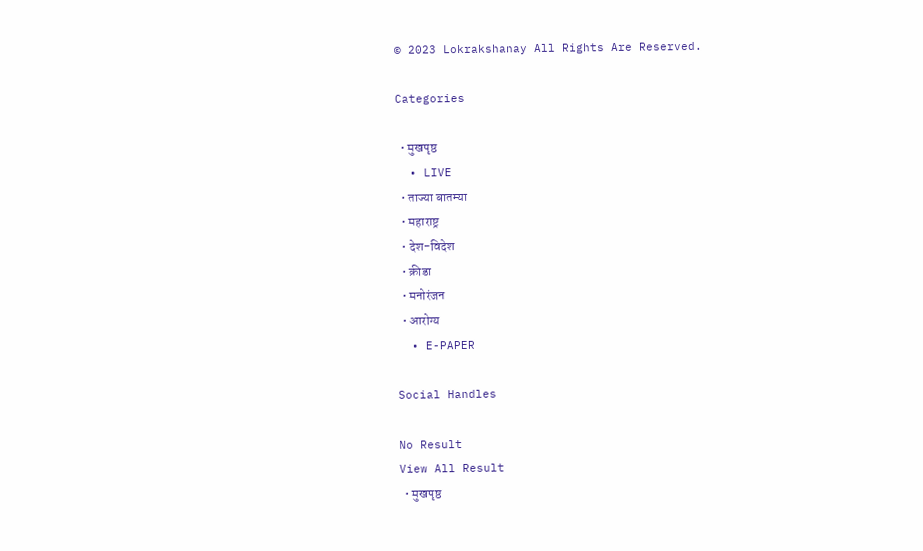© 2023 Lokrakshanay All Rights Are Reserved.

Categories

  • मुखपृष्ठ
  • LIVE
  • ताज्या बातम्या
  • महाराष्ट्र
  • देश-विदेश
  • क्रीडा
  • मनोरंजन
  • आरोग्य
  • E-PAPER

Social Handles

No Result
View All Result
  • मुखपृष्ठ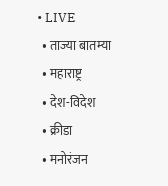• LIVE
  • ताज्या बातम्या
  • महाराष्ट्र
  • देश-विदेश
  • क्रीडा
  • मनोरंजन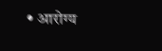• आरोग्य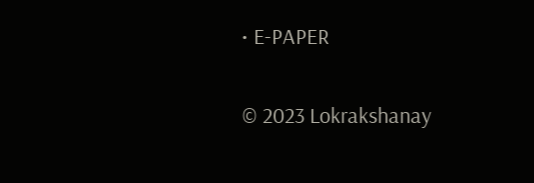• E-PAPER

© 2023 Lokrakshanay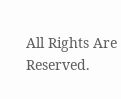All Rights Are Reserved.